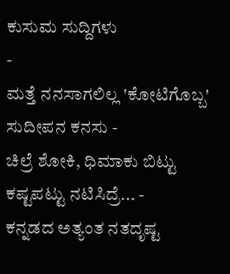ಕುಸುಮ ಸುದ್ದಿಗಳು
-
ಮತ್ತೆ ನನಸಾಗಲಿಲ್ಲ 'ಕೋಟಿಗೊಬ್ಬ' ಸುದೀಪನ ಕನಸು -
ಚಿಲ್ರೆ ಶೋಕಿ, ಧಿಮಾಕು ಬಿಟ್ಟು ಕಷ್ಟಪಟ್ಟು ನಟಿಸಿದ್ರೆ... -
ಕನ್ನಡದ ಅತ್ಯಂತ ನತದೃಷ್ಟ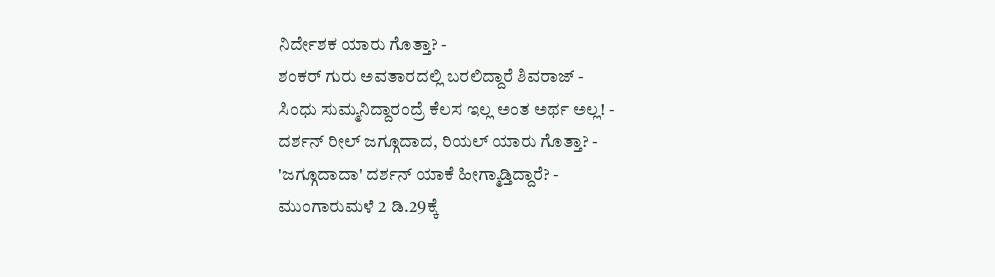ನಿರ್ದೇಶಕ ಯಾರು ಗೊತ್ತಾ? -
ಶಂಕರ್ ಗುರು ಅವತಾರದಲ್ಲಿ ಬರಲಿದ್ದಾರೆ ಶಿವರಾಜ್ -
ಸಿಂಧು ಸುಮ್ಮನಿದ್ದಾರಂದ್ರೆ ಕೆಲಸ ಇಲ್ಲ ಅಂತ ಅರ್ಥ ಅಲ್ಲ! -
ದರ್ಶನ್ ರೀಲ್ ಜಗ್ಗೂದಾದ, ರಿಯಲ್ ಯಾರು ಗೊತ್ತಾ? -
'ಜಗ್ಗೂದಾದಾ' ದರ್ಶನ್ ಯಾಕೆ ಹೀಗ್ಮಾಡ್ತಿದ್ದಾರೆ? -
ಮುಂಗಾರುಮಳೆ 2 ಡಿ.29ಕ್ಕೆ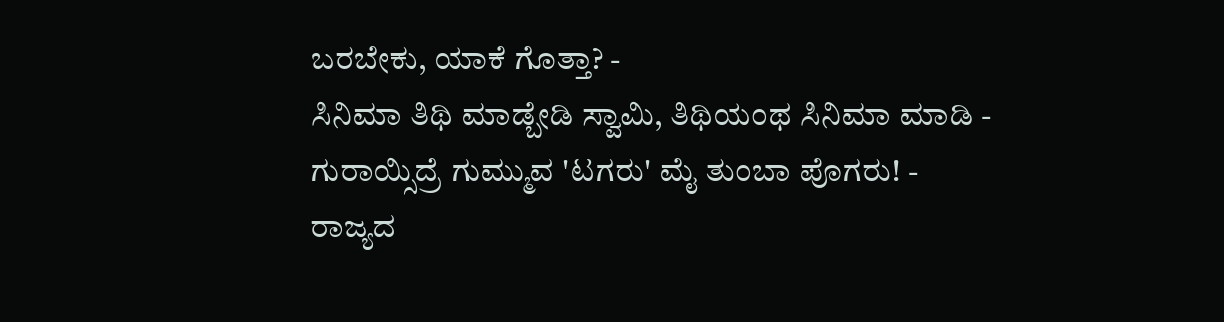ಬರಬೇಕು, ಯಾಕೆ ಗೊತ್ತಾ? -
ಸಿನಿಮಾ ತಿಥಿ ಮಾಡ್ಬೇಡಿ ಸ್ವಾಮಿ, ತಿಥಿಯಂಥ ಸಿನಿಮಾ ಮಾಡಿ -
ಗುರಾಯ್ಸಿದ್ರೆ ಗುಮ್ಮುವ 'ಟಗರು' ಮೈ ತುಂಬಾ ಪೊಗರು! -
ರಾಜ್ಯದ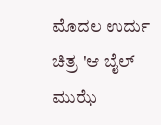ಮೊದಲ ಉರ್ದು ಚಿತ್ರ 'ಆ ಬೈಲ್ ಮುಝೆ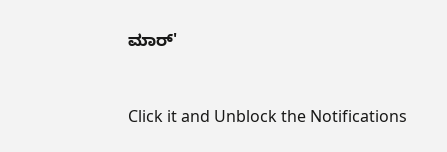ಮಾರ್'


Click it and Unblock the Notifications